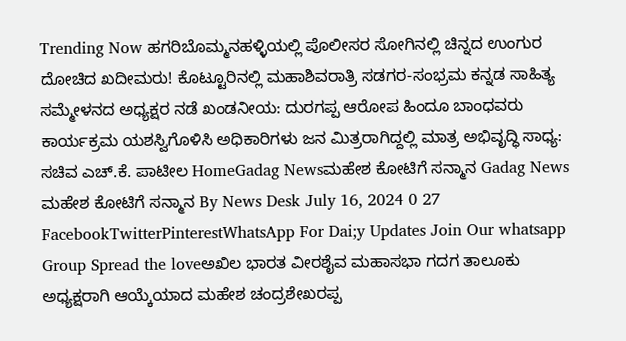Trending Now ಹಗರಿಬೊಮ್ಮನಹಳ್ಳಿಯಲ್ಲಿ ಪೊಲೀಸರ ಸೋಗಿನಲ್ಲಿ ಚಿನ್ನದ ಉಂಗುರ ದೋಚಿದ ಖದೀಮರು! ಕೊಟ್ಟೂರಿನಲ್ಲಿ ಮಹಾಶಿವರಾತ್ರಿ ಸಡಗರ-ಸಂಭ್ರಮ ಕನ್ನಡ ಸಾಹಿತ್ಯ ಸಮ್ಮೇಳನದ ಅಧ್ಯಕ್ಷರ ನಡೆ ಖಂಡನೀಯ: ದುರಗಪ್ಪ ಆರೋಪ ಹಿಂದೂ ಬಾಂಧವರು ಕಾರ್ಯಕ್ರಮ ಯಶಸ್ವಿಗೊಳಿಸಿ ಅಧಿಕಾರಿಗಳು ಜನ ಮಿತ್ರರಾಗಿದ್ದಲ್ಲಿ ಮಾತ್ರ ಅಭಿವೃದ್ಧಿ ಸಾಧ್ಯ: ಸಚಿವ ಎಚ್.ಕೆ. ಪಾಟೀಲ HomeGadag Newsಮಹೇಶ ಕೋಟಿಗೆ ಸನ್ಮಾನ Gadag News ಮಹೇಶ ಕೋಟಿಗೆ ಸನ್ಮಾನ By News Desk July 16, 2024 0 27 FacebookTwitterPinterestWhatsApp For Dai;y Updates Join Our whatsapp Group Spread the loveಅಖಿಲ ಭಾರತ ವೀರಶೈವ ಮಹಾಸಭಾ ಗದಗ ತಾಲೂಕು ಅಧ್ಯಕ್ಷರಾಗಿ ಆಯ್ಕೆಯಾದ ಮಹೇಶ ಚಂದ್ರಶೇಖರಪ್ಪ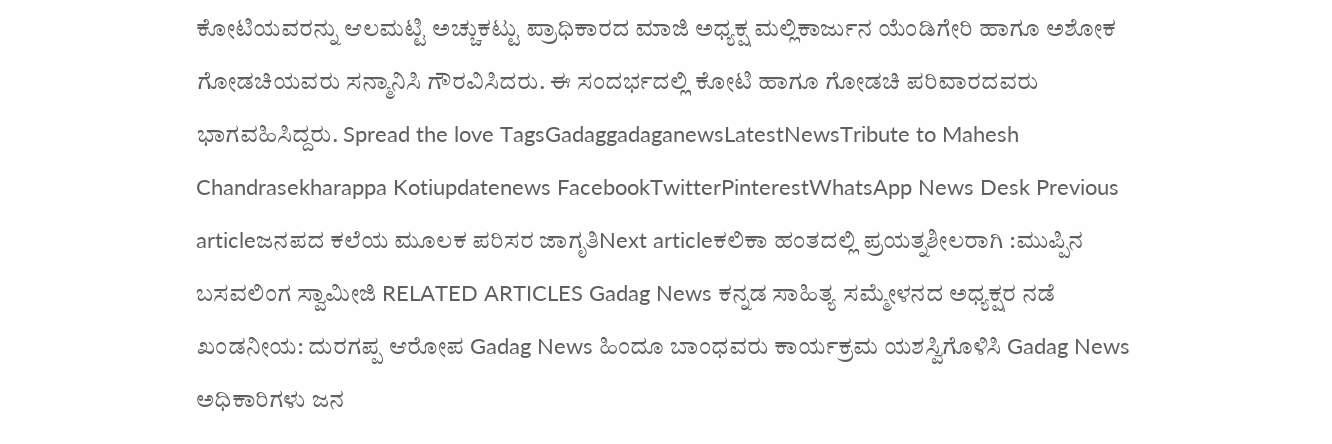ಕೋಟಿಯವರನ್ನು ಆಲಮಟ್ಟಿ ಅಚ್ಚುಕಟ್ಟು ಪ್ರಾಧಿಕಾರದ ಮಾಜಿ ಅಧ್ಯಕ್ಷ ಮಲ್ಲಿಕಾರ್ಜುನ ಯೆಂಡಿಗೇರಿ ಹಾಗೂ ಅಶೋಕ ಗೋಡಚಿಯವರು ಸನ್ಮಾನಿಸಿ ಗೌರವಿಸಿದರು. ಈ ಸಂದರ್ಭದಲ್ಲಿ ಕೋಟಿ ಹಾಗೂ ಗೋಡಚಿ ಪರಿವಾರದವರು ಭಾಗವಹಿಸಿದ್ದರು. Spread the love TagsGadaggadaganewsLatestNewsTribute to Mahesh Chandrasekharappa Kotiupdatenews FacebookTwitterPinterestWhatsApp News Desk Previous articleಜನಪದ ಕಲೆಯ ಮೂಲಕ ಪರಿಸರ ಜಾಗೃತಿNext articleಕಲಿಕಾ ಹಂತದಲ್ಲಿ ಪ್ರಯತ್ನಶೀಲರಾಗಿ :ಮುಪ್ಪಿನ ಬಸವಲಿಂಗ ಸ್ವಾಮೀಜಿ RELATED ARTICLES Gadag News ಕನ್ನಡ ಸಾಹಿತ್ಯ ಸಮ್ಮೇಳನದ ಅಧ್ಯಕ್ಷರ ನಡೆ ಖಂಡನೀಯ: ದುರಗಪ್ಪ ಆರೋಪ Gadag News ಹಿಂದೂ ಬಾಂಧವರು ಕಾರ್ಯಕ್ರಮ ಯಶಸ್ವಿಗೊಳಿಸಿ Gadag News ಅಧಿಕಾರಿಗಳು ಜನ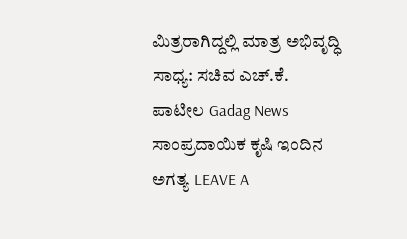ಮಿತ್ರರಾಗಿದ್ದಲ್ಲಿ ಮಾತ್ರ ಅಭಿವೃದ್ಧಿ ಸಾಧ್ಯ: ಸಚಿವ ಎಚ್.ಕೆ. ಪಾಟೀಲ Gadag News ಸಾಂಪ್ರದಾಯಿಕ ಕೃಷಿ ಇಂದಿನ ಅಗತ್ಯ LEAVE A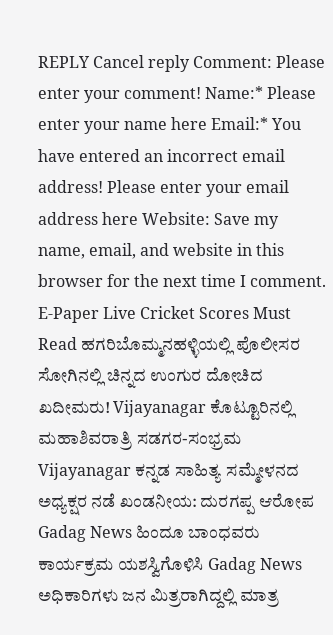REPLY Cancel reply Comment: Please enter your comment! Name:* Please enter your name here Email:* You have entered an incorrect email address! Please enter your email address here Website: Save my name, email, and website in this browser for the next time I comment. E-Paper Live Cricket Scores Must Read ಹಗರಿಬೊಮ್ಮನಹಳ್ಳಿಯಲ್ಲಿ ಪೊಲೀಸರ ಸೋಗಿನಲ್ಲಿ ಚಿನ್ನದ ಉಂಗುರ ದೋಚಿದ ಖದೀಮರು! Vijayanagar ಕೊಟ್ಟೂರಿನಲ್ಲಿ ಮಹಾಶಿವರಾತ್ರಿ ಸಡಗರ-ಸಂಭ್ರಮ Vijayanagar ಕನ್ನಡ ಸಾಹಿತ್ಯ ಸಮ್ಮೇಳನದ ಅಧ್ಯಕ್ಷರ ನಡೆ ಖಂಡನೀಯ: ದುರಗಪ್ಪ ಆರೋಪ Gadag News ಹಿಂದೂ ಬಾಂಧವರು ಕಾರ್ಯಕ್ರಮ ಯಶಸ್ವಿಗೊಳಿಸಿ Gadag News ಅಧಿಕಾರಿಗಳು ಜನ ಮಿತ್ರರಾಗಿದ್ದಲ್ಲಿ ಮಾತ್ರ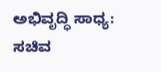ಅಭಿವೃದ್ಧಿ ಸಾಧ್ಯ: ಸಚಿವ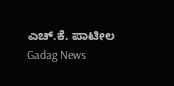ಎಚ್.ಕೆ. ಪಾಟೀಲ Gadag News